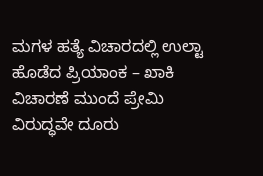ಮಗಳ ಹತ್ಯೆ ವಿಚಾರದಲ್ಲಿ ಉಲ್ಟಾ ಹೊಡೆದ ಪ್ರಿಯಾಂಕ – ಖಾಕಿ ವಿಚಾರಣೆ ಮುಂದೆ ಪ್ರೇಮಿ ವಿರುದ್ಧವೇ ದೂರು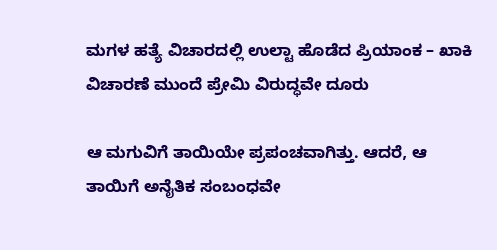ಮಗಳ ಹತ್ಯೆ ವಿಚಾರದಲ್ಲಿ ಉಲ್ಟಾ ಹೊಡೆದ ಪ್ರಿಯಾಂಕ – ಖಾಕಿ ವಿಚಾರಣೆ ಮುಂದೆ ಪ್ರೇಮಿ ವಿರುದ್ಧವೇ ದೂರು

ಆ ಮಗುವಿಗೆ ತಾಯಿಯೇ ಪ್ರಪಂಚವಾಗಿತ್ತು. ಆದರೆ, ಆ ತಾಯಿಗೆ ಅನೈತಿಕ ಸಂಬಂಧವೇ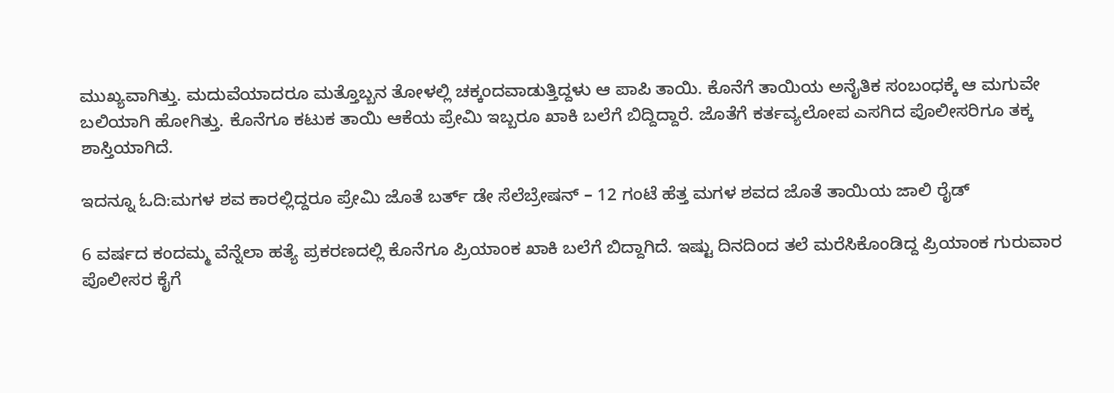ಮುಖ್ಯವಾಗಿತ್ತು. ಮದುವೆಯಾದರೂ ಮತ್ತೊಬ್ಬನ ತೋಳಲ್ಲಿ ಚಕ್ಕಂದವಾಡುತ್ತಿದ್ದಳು ಆ ಪಾಪಿ ತಾಯಿ. ಕೊನೆಗೆ ತಾಯಿಯ ಅನೈತಿಕ ಸಂಬಂಧಕ್ಕೆ ಆ ಮಗುವೇ ಬಲಿಯಾಗಿ ಹೋಗಿತ್ತು. ಕೊನೆಗೂ ಕಟುಕ ತಾಯಿ ಆಕೆಯ ಪ್ರೇಮಿ ಇಬ್ಬರೂ ಖಾಕಿ ಬಲೆಗೆ ಬಿದ್ದಿದ್ದಾರೆ. ಜೊತೆಗೆ ಕರ್ತವ್ಯಲೋಪ ಎಸಗಿದ ಪೊಲೀಸರಿಗೂ ತಕ್ಕ ಶಾಸ್ತಿಯಾಗಿದೆ.

ಇದನ್ನೂ ಓದಿ:ಮಗಳ ಶವ ಕಾರಲ್ಲಿದ್ದರೂ ಪ್ರೇಮಿ ಜೊತೆ ಬರ್ತ್ ಡೇ ಸೆಲೆಬ್ರೇಷನ್ – 12 ಗಂಟೆ ಹೆತ್ತ ಮಗಳ ಶವದ ಜೊತೆ ತಾಯಿಯ ಜಾಲಿ ರೈಡ್

6 ವರ್ಷದ ಕಂದಮ್ಮ ವೆನ್ನೆಲಾ ಹತ್ಯೆ ಪ್ರಕರಣದಲ್ಲಿ ಕೊನೆಗೂ ಪ್ರಿಯಾಂಕ ಖಾಕಿ ಬಲೆಗೆ ಬಿದ್ದಾಗಿದೆ. ಇಷ್ಟು ದಿನದಿಂದ ತಲೆ ಮರೆಸಿಕೊಂಡಿದ್ದ ಪ್ರಿಯಾಂಕ ಗುರುವಾರ ಪೊಲೀಸರ ಕೈಗೆ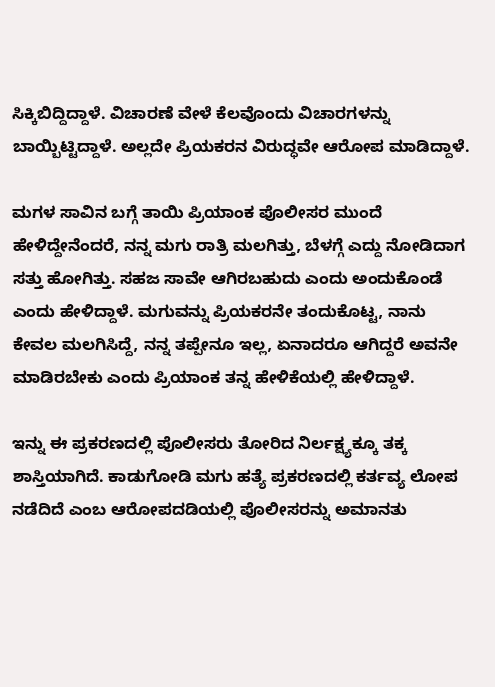ಸಿಕ್ಕಿಬಿದ್ದಿದ್ದಾಳೆ. ವಿಚಾರಣೆ ವೇಳೆ ಕೆಲವೊಂದು ವಿಚಾರಗಳನ್ನು ಬಾಯ್ಬಿಟ್ಟಿದ್ದಾಳೆ. ಅಲ್ಲದೇ ಪ್ರಿಯಕರನ ವಿರುದ್ಧವೇ ಆರೋಪ ಮಾಡಿದ್ದಾಳೆ.

ಮಗಳ ಸಾವಿನ ಬಗ್ಗೆ ತಾಯಿ ಪ್ರಿಯಾಂಕ ಪೊಲೀಸರ ಮುಂದೆ ಹೇಳಿದ್ದೇನೆಂದರೆ, ನನ್ನ ಮಗು ರಾತ್ರಿ ಮಲಗಿತ್ತು, ಬೆಳಗ್ಗೆ ಎದ್ದು ನೋಡಿದಾಗ ಸತ್ತು ಹೋಗಿತ್ತು. ಸಹಜ ಸಾವೇ ಆಗಿರಬಹುದು ಎಂದು ಅಂದುಕೊಂಡೆ ಎಂದು ಹೇಳಿದ್ದಾಳೆ. ಮಗುವನ್ನು ಪ್ರಿಯಕರನೇ ತಂದುಕೊಟ್ಟ, ನಾನು ಕೇವಲ ಮಲಗಿಸಿದ್ದೆ, ನನ್ನ ತಪ್ಪೇನೂ ಇಲ್ಲ, ಏನಾದರೂ ಆಗಿದ್ದರೆ ಅವನೇ ಮಾಡಿರಬೇಕು ಎಂದು ಪ್ರಿಯಾಂಕ ತನ್ನ ಹೇಳಿಕೆಯಲ್ಲಿ ಹೇಳಿದ್ದಾಳೆ.

ಇನ್ನು ಈ ಪ್ರಕರಣದಲ್ಲಿ ಪೊಲೀಸರು ತೋರಿದ ನಿರ್ಲಕ್ಷ್ಯಕ್ಕೂ ತಕ್ಕ ಶಾಸ್ತಿಯಾಗಿದೆ. ಕಾಡುಗೋಡಿ ಮಗು ಹತ್ಯೆ ಪ್ರಕರಣದಲ್ಲಿ ಕರ್ತವ್ಯ ಲೋಪ ನಡೆದಿದೆ ಎಂಬ ಆರೋಪದಡಿಯಲ್ಲಿ ಪೊಲೀಸರನ್ನು ಅಮಾನತು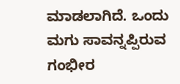ಮಾಡಲಾಗಿದೆ. ಒಂದು ಮಗು ಸಾವನ್ನಪ್ಪಿರುವ ಗಂಭೀರ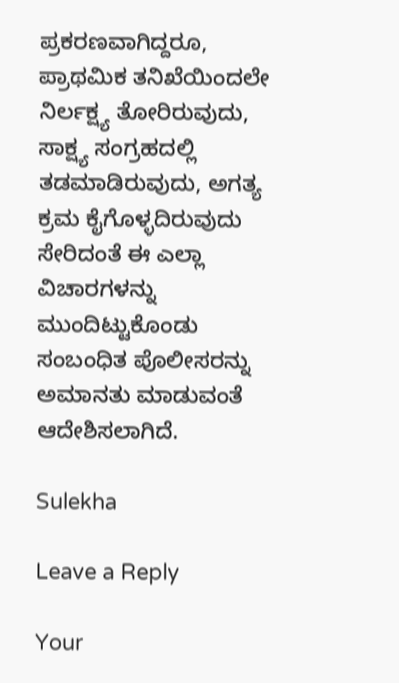ಪ್ರಕರಣವಾಗಿದ್ದರೂ, ಪ್ರಾಥಮಿಕ ತನಿಖೆಯಿಂದಲೇ ನಿರ್ಲಕ್ಷ್ಯ ತೋರಿರುವುದು, ಸಾಕ್ಷ್ಯ ಸಂಗ್ರಹದಲ್ಲಿ ತಡಮಾಡಿರುವುದು, ಅಗತ್ಯ ಕ್ರಮ ಕೈಗೊಳ್ಳದಿರುವುದು ಸೇರಿದಂತೆ ಈ ಎಲ್ಲಾ ವಿಚಾರಗಳನ್ನು ಮುಂದಿಟ್ಟುಕೊಂಡು ಸಂಬಂಧಿತ ಪೊಲೀಸರನ್ನು ಅಮಾನತು ಮಾಡುವಂತೆ ಆದೇಶಿಸಲಾಗಿದೆ.

Sulekha

Leave a Reply

Your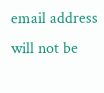email address will not be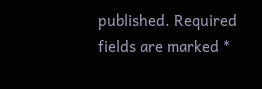published. Required fields are marked *